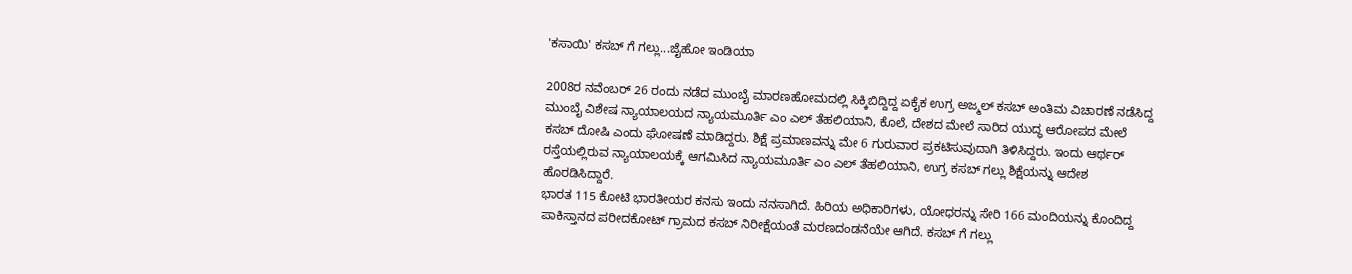'ಕಸಾಯಿ' ಕಸಬ್ ಗೆ ಗಲ್ಲು...ಜೈಹೋ ಇಂಡಿಯಾ

2008ರ ನವೆಂಬರ್ 26 ರಂದು ನಡೆದ ಮುಂಬೈ ಮಾರಣಹೋಮದಲ್ಲಿ ಸಿಕ್ಕಿಬಿದ್ದಿದ್ದ ಏಕೈಕ ಉಗ್ರ ಅಜ್ಮಲ್ ಕಸಬ್ ಅಂತಿಮ ವಿಚಾರಣೆ ನಡೆಸಿದ್ದ ಮುಂಬೈ ವಿಶೇಷ ನ್ಯಾಯಾಲಯದ ನ್ಯಾಯಮೂರ್ತಿ ಎಂ ಎಲ್ ತೆಹಲಿಯಾನಿ, ಕೊಲೆ, ದೇಶದ ಮೇಲೆ ಸಾರಿದ ಯುದ್ಧ ಆರೋಪದ ಮೇಲೆ ಕಸಬ್ ದೋಷಿ ಎಂದು ಘೋಷಣೆ ಮಾಡಿದ್ದರು. ಶಿಕ್ಷೆ ಪ್ರಮಾಣವನ್ನು ಮೇ 6 ಗುರುವಾರ ಪ್ರಕಟಿಸುವುದಾಗಿ ತಿಳಿಸಿದ್ದರು. ಇಂದು ಆರ್ಥರ್ ರಸ್ತೆಯಲ್ಲಿರುವ ನ್ಯಾಯಾಲಯಕ್ಕೆ ಆಗಮಿಸಿದ ನ್ಯಾಯಮೂರ್ತಿ ಎಂ ಎಲ್ ತೆಹಲಿಯಾನಿ, ಉಗ್ರ ಕಸಬ್ ಗಲ್ಲು ಶಿಕ್ಷೆಯನ್ನು ಆದೇಶ ಹೊರಡಿಸಿದ್ದಾರೆ.
ಭಾರತ 115 ಕೋಟಿ ಭಾರತೀಯರ ಕನಸು ಇಂದು ನನಸಾಗಿದೆ. ಹಿರಿಯ ಅಧಿಕಾರಿಗಳು, ಯೋಧರನ್ನು ಸೇರಿ 166 ಮಂದಿಯನ್ನು ಕೊಂದಿದ್ದ ಪಾಕಿಸ್ತಾನದ ಪರೀದಕೋಟ್ ಗ್ರಾಮದ ಕಸಬ್ ನಿರೀಕ್ಷೆಯಂತೆ ಮರಣದಂಡನೆಯೇ ಆಗಿದೆ. ಕಸಬ್ ಗೆ ಗಲ್ಲು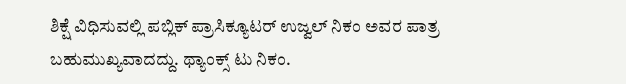ಶಿಕ್ಷೆ ವಿಧಿಸುವಲ್ಲಿ ಪಬ್ಲಿಕ್ ಪ್ರಾಸಿಕ್ಯೂಟರ್ ಉಜ್ವಲ್ ನಿಕಂ ಅವರ ಪಾತ್ರ ಬಹುಮುಖ್ಯವಾದದ್ದು. ಥ್ಯಾಂಕ್ಸ್ ಟು ನಿಕಂ.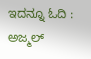ಇದನ್ನೂ ಓದಿ : ಅಜ್ಮಲ್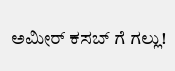ಅಮೀರ್ ಕಸಬ್ ಗೆ ಗಲ್ಲು!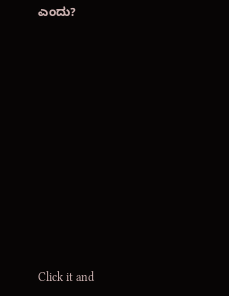ಎಂದು?












Click it and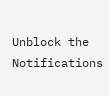Unblock the Notifications